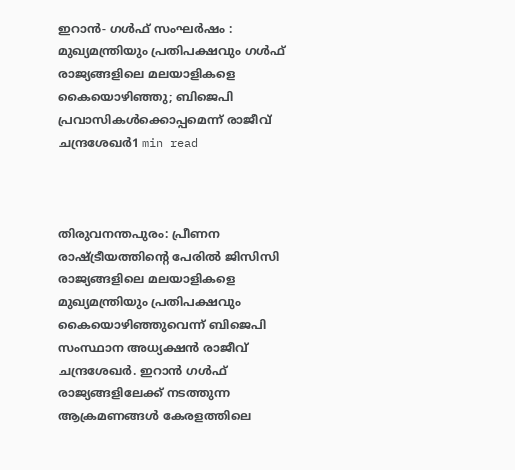ഇറാൻ- ഗൾഫ് സംഘർഷം : മുഖ്യമന്ത്രിയും പ്രതിപക്ഷവും ഗള്‍ഫ് രാജ്യങ്ങളിലെ മലയാളികളെ കൈയൊഴിഞ്ഞു; ബിജെപി പ്രവാസികള്‍ക്കൊപ്പമെന്ന് രാജീവ് ചന്ദ്രശേഖര്‍1 min read



തിരുവനന്തപുരം: പ്രീണന രാഷ്ട്രീയത്തിന്റെ പേരില്‍ ജിസിസി രാജ്യങ്ങളിലെ മലയാളികളെ മുഖ്യമന്ത്രിയും പ്രതിപക്ഷവും കൈയൊഴിഞ്ഞുവെന്ന് ബിജെപി സംസ്ഥാന അധ്യക്ഷന്‍ രാജീവ് ചന്ദ്രശേഖര്‍. ഇറാന്‍ ഗള്‍ഫ് രാജ്യങ്ങളിലേക്ക് നടത്തുന്ന ആക്രമണങ്ങള്‍ കേരളത്തിലെ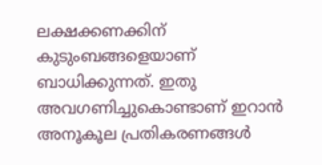ലക്ഷക്കണക്കിന് കുടുംബങ്ങളെയാണ് ബാധിക്കുന്നത്. ഇതു അവഗണിച്ചുകൊണ്ടാണ് ഇറാന്‍ അനൂകൂല പ്രതികരണങ്ങള്‍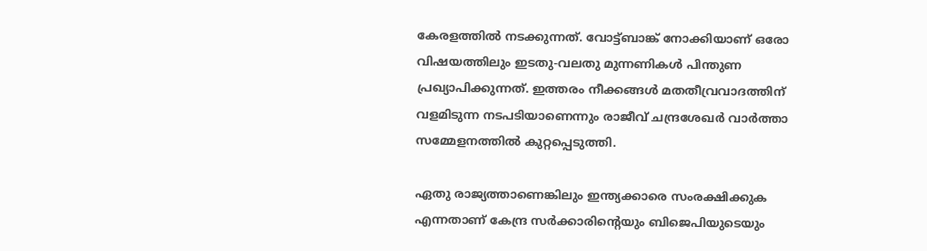കേരളത്തില്‍ നടക്കുന്നത്. വോട്ട്ബാങ്ക് നോക്കിയാണ് ഒരോ വിഷയത്തിലും ഇടതു-വലതു മുന്നണികള്‍ പിന്തുണ പ്രഖ്യാപിക്കുന്നത്. ഇത്തരം നീക്കങ്ങള്‍ മതതീവ്രവാദത്തിന് വളമിടുന്ന നടപടിയാണെന്നും രാജീവ് ചന്ദ്രശേഖര്‍ വാർത്താ സമ്മേളനത്തിൽ കുറ്റപ്പെടുത്തി.

ഏതു രാജ്യത്താണെങ്കിലും ഇന്ത്യക്കാരെ സംരക്ഷിക്കുക എന്നതാണ് കേന്ദ്ര സര്‍ക്കാരിന്റെയും ബിജെപിയുടെയും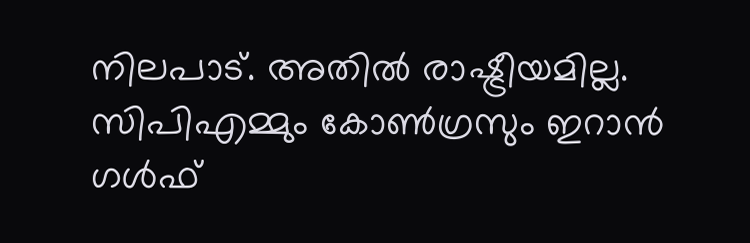നിലപാട്. അതില്‍ രാഷ്ട്രീയമില്ല. സിപിഎമ്മും കോണ്‍ഗ്രസും ഇറാന്‍ ഗള്‍ഫ്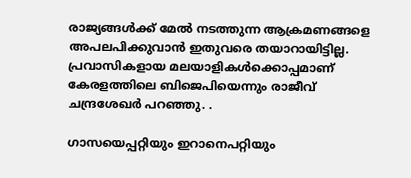രാജ്യങ്ങള്‍ക്ക് മേല്‍ നടത്തുന്ന ആക്രമണങ്ങളെ അപലപിക്കുവാന്‍ ഇതുവരെ തയാറായിട്ടില്ല. പ്രവാസികളായ മലയാളികള്‍ക്കൊപ്പമാണ് കേരളത്തിലെ ബിജെപിയെന്നും രാജീവ് ചന്ദ്രശേഖര്‍ പറഞ്ഞു. .

ഗാസയെപ്പറ്റിയും ഇറാനെപറ്റിയും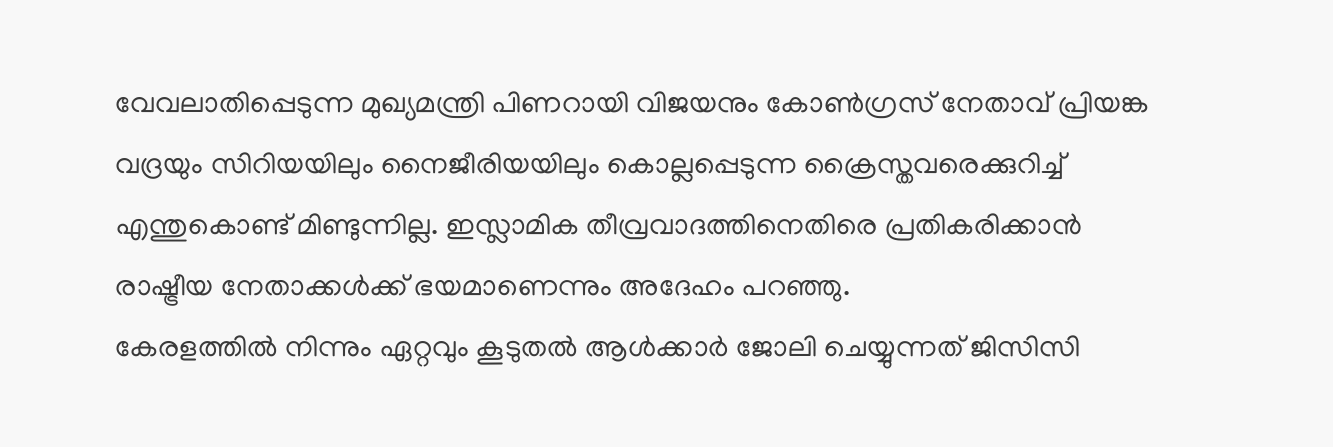വേവലാതിപ്പെടുന്ന മുഖ്യമന്ത്രി പിണറായി വിജയനും കോണ്‍ഗ്രസ് നേതാവ് പ്രിയങ്ക വദ്രയും സിറിയയിലും നൈജീരിയയിലും കൊല്ലപ്പെടുന്ന ക്രൈസ്തവരെക്കുറിച്ച് എന്തുകൊണ്ട് മിണ്ടുന്നില്ല. ഇസ്ലാമിക തീവ്രവാദത്തിനെതിരെ പ്രതികരിക്കാന്‍ രാഷ്ട്രീയ നേതാക്കള്‍ക്ക് ഭയമാണെന്നും അദേഹം പറഞ്ഞു.
കേരളത്തില്‍ നിന്നും ഏറ്റവും കൂടുതല്‍ ആള്‍ക്കാര്‍ ജോലി ചെയ്യുന്നത് ജിസിസി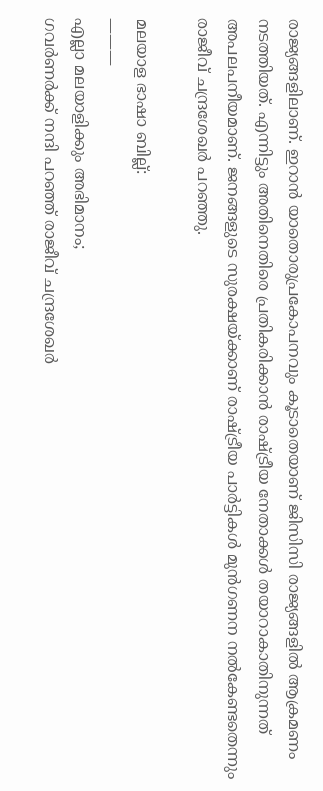രാജ്യങ്ങളിലാണ്. ഇറാന്‍ യാതൊരുപ്രകോപനവും കൂടാതെയാണ് ജിസിസി രാജ്യങ്ങളില്‍ ആക്രമണം നടത്തിയത്. എന്നിട്ടും അതിനെതിരെ പ്രതികരിക്കാന്‍ രാഷ്ട്രീയ നേതാക്കള്‍ തയാറാകാതിനുന്നത് അപലപനീയമാണ്. ജനങ്ങളുടെ സുരക്ഷയ്ക്കാണ് രാഷ്ട്രീയ പാര്‍ട്ടികള്‍ മുന്‍ഗണന നല്‍കേണ്ടതെന്നും രാജീവ് ചന്ദ്രശേഖര്‍ പറഞ്ഞു.

മലയാള ഭാഷാ ബില്ല്:
———
എല്ലാ മലയാളിക്കും അഭിമാനം;
ഗവര്‍ണര്‍ക്ക് നന്ദി പറഞ്ഞ് രാജീവ് ചന്ദ്രശേഖര്‍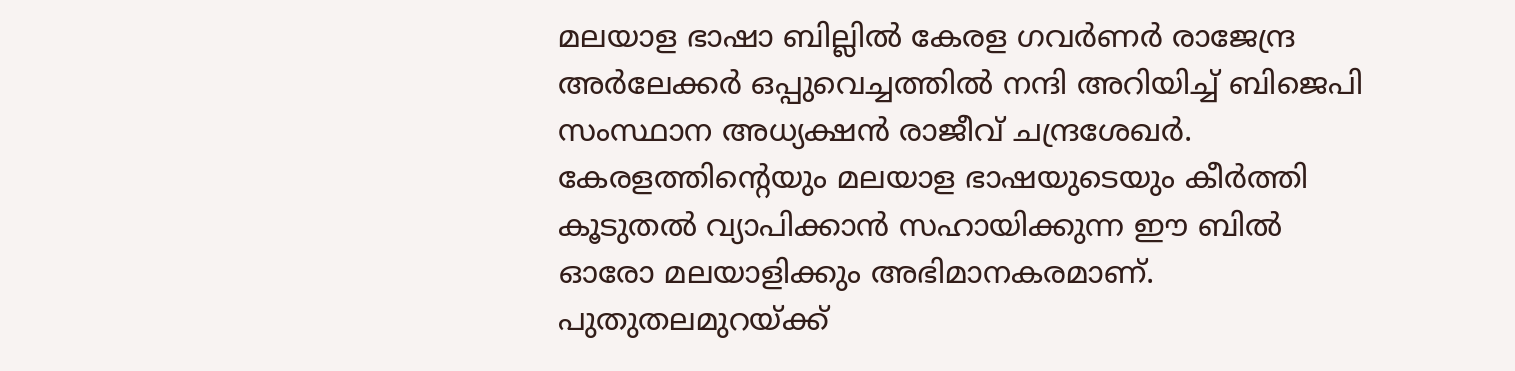മലയാള ഭാഷാ ബില്ലില്‍ കേരള ഗവര്‍ണര്‍ രാജേന്ദ്ര അര്‍ലേക്കര്‍ ഒപ്പുവെച്ചത്തില്‍ നന്ദി അറിയിച്ച് ബിജെപി സംസ്ഥാന അധ്യക്ഷന്‍ രാജീവ് ചന്ദ്രശേഖര്‍. കേരളത്തിന്റെയും മലയാള ഭാഷയുടെയും കീര്‍ത്തി കൂടുതല്‍ വ്യാപിക്കാന്‍ സഹായിക്കുന്ന ഈ ബില്‍ ഓരോ മലയാളിക്കും അഭിമാനകരമാണ്. പുതുതലമുറയ്ക്ക്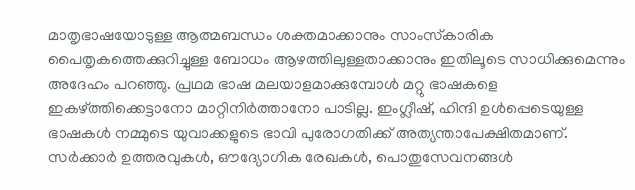മാതൃഭാഷയോടുള്ള ആത്മബന്ധം ശക്തമാക്കാനും സാംസ്‌കാരിക പൈതൃകത്തെക്കുറിച്ചുള്ള ബോധം ആഴത്തിലുള്ളതാക്കാനും ഇതിലൂടെ സാധിക്കുമെന്നും അദേഹം പറഞ്ഞു. പ്രഥമ ഭാഷ മലയാളമാക്കുമ്പോള്‍ മറ്റു ഭാഷകളെ ഇകഴ്ത്തിക്കെട്ടാനോ മാറ്റിനിര്‍ത്താനോ പാടില്ല. ഇംഗ്ലീഷ്, ഹിന്ദി ഉള്‍പ്പെടെയുള്ള ഭാഷകള്‍ നമ്മുടെ യുവാക്കളുടെ ഭാവി പുരോഗതിക്ക് അത്യന്താപേക്ഷിതമാണ്. സര്‍ക്കാര്‍ ഉത്തരവുകള്‍, ഔദ്യോഗിക രേഖകള്‍, പൊതുസേവനങ്ങള്‍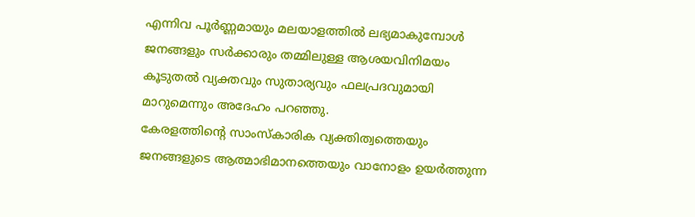എന്നിവ പൂര്‍ണ്ണമായും മലയാളത്തില്‍ ലഭ്യമാകുമ്പോള്‍ ജനങ്ങളും സര്‍ക്കാരും തമ്മിലുള്ള ആശയവിനിമയം കൂടുതല്‍ വ്യക്തവും സുതാര്യവും ഫലപ്രദവുമായി മാറുമെന്നും അദേഹം പറഞ്ഞു.
കേരളത്തിന്റെ സാംസ്‌കാരിക വ്യക്തിത്വത്തെയും ജനങ്ങളുടെ ആത്മാഭിമാനത്തെയും വാനോളം ഉയര്‍ത്തുന്ന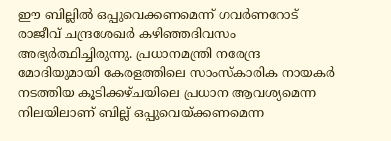ഈ ബില്ലില്‍ ഒപ്പുവെക്കണമെന്ന് ഗവര്‍ണറോട് രാജീവ് ചന്ദ്രശേഖര്‍ കഴിഞ്ഞദിവസം അഭ്യര്‍ത്ഥിച്ചിരുന്നു. പ്രധാനമന്ത്രി നരേന്ദ്ര മോദിയുമായി കേരളത്തിലെ സാംസ്‌കാരിക നായകർ നടത്തിയ കൂടിക്കഴ്ചയിലെ പ്രധാന ആവശ്യമെന്ന നിലയിലാണ് ബില്ല് ഒപ്പുവെയ്‌ക്കണമെന്ന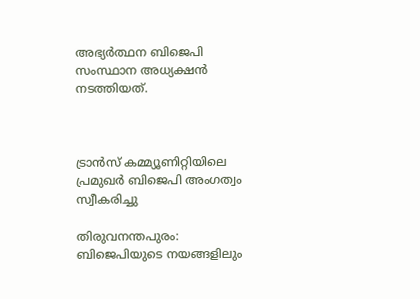അഭ്യർത്ഥന ബിജെപി സംസ്ഥാന അധ്യക്ഷൻ നടത്തിയത്.



ട്രാന്‍സ് കമ്മ്യൂണിറ്റിയിലെ പ്രമുഖര്‍ ബിജെപി അംഗത്വം സ്വീകരിച്ചു

തിരുവനന്തപുരം: ബിജെപിയുടെ നയങ്ങളിലും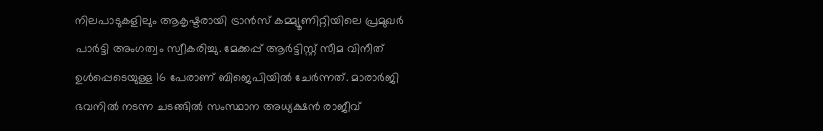നിലപാടുകളിലും ആകൃഷ്ടരായി ട്രാന്‍സ് കമ്മ്യൂണിറ്റിയിലെ പ്രമുഖര്‍ പാര്‍ട്ടി അംഗത്വം സ്വീകരിച്ചു. മേക്കപ്പ് ആര്‍ട്ടിസ്റ്റ് സീമ വിനീത് ഉള്‍പ്പെടെയുള്ള 16 പേരാണ് ബിജെപിയില്‍ ചേര്‍ന്നത്. മാരാര്‍ജി ഭവനില്‍ നടന്ന ചടങ്ങില്‍ സംസ്ഥാന അധ്യക്ഷന്‍ രാജീവ്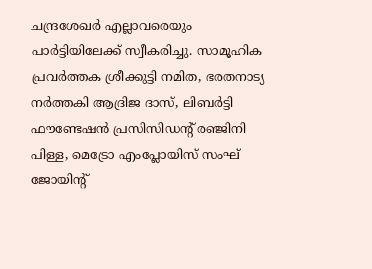ചന്ദ്രശേഖര്‍ എല്ലാവരെയും പാര്‍ട്ടിയിലേക്ക് സ്വീകരിച്ചു. സാമൂഹിക പ്രവര്‍ത്തക ശ്രീക്കുട്ടി നമിത, ഭരതനാട്യ നര്‍ത്തകി ആദ്രിജ ദാസ്, ലിബര്‍ട്ടി ഫൗണ്ടേഷന്‍ പ്രസിസിഡന്റ് രഞ്ജിനി പിള്ള, മെട്രോ എംപ്ലോയിസ് സംഘ് ജോയിന്റ്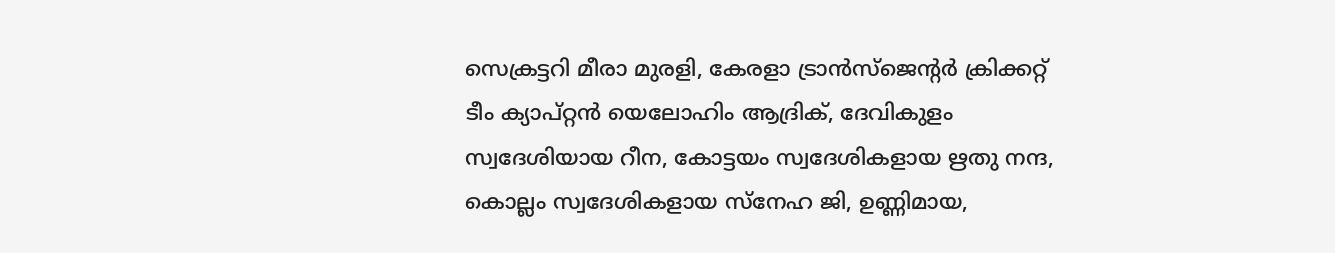സെക്രട്ടറി മീരാ മുരളി, കേരളാ ട്രാന്‍സ്‌ജെന്റര്‍ ക്രിക്കറ്റ് ടീം ക്യാപ്റ്റന്‍ യെലോഹിം ആദ്രിക്, ദേവികുളം സ്വദേശിയായ റീന, കോട്ടയം സ്വദേശികളായ ഋതു നന്ദ, കൊല്ലം സ്വദേശികളായ സ്‌നേഹ ജി, ഉണ്ണിമായ,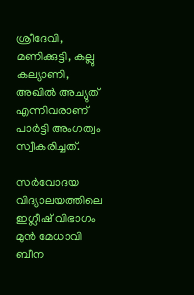ശ്രീദേവി, മണിക്കുട്ടി, കല്ലു കല്യാണി, അഖില്‍ അച്യുത് എന്നിവരാണ് പാര്‍ട്ടി അംഗത്വം സ്വീകരിച്ചത്.

സര്‍വോദയ വിദ്യാലയത്തിലെ ഇഗ്ലീഷ് വിഭാഗം മുന്‍ മേധാവി ബീന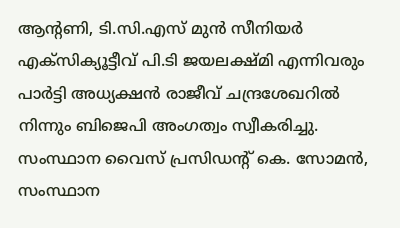ആന്റണി, ടി.സി.എസ് മുന്‍ സീനിയര്‍ എക്‌സിക്യൂട്ടീവ് പി.ടി ജയലക്ഷ്മി എന്നിവരും പാര്‍ട്ടി അധ്യക്ഷന്‍ രാജീവ് ചന്ദ്രശേഖറില്‍ നിന്നും ബിജെപി അംഗത്വം സ്വീകരിച്ചു. സംസ്ഥാന വൈസ് പ്രസിഡന്റ് കെ. സോമന്‍, സംസ്ഥാന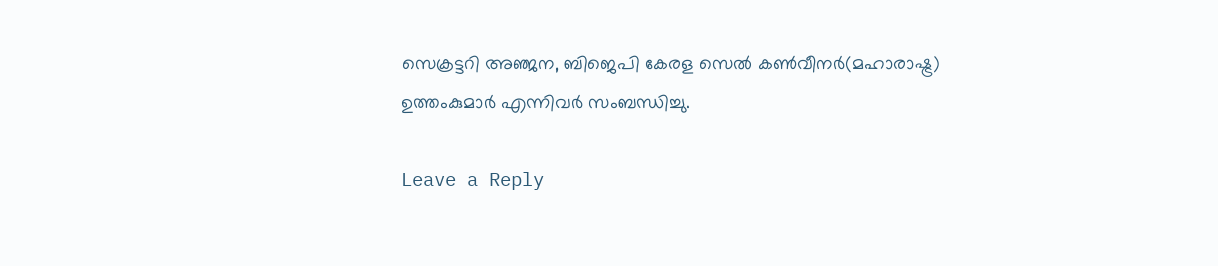സെക്രട്ടറി അഞ്ജന, ബിജെപി കേരള സെല്‍ കണ്‍വീനര്‍(മഹാരാഷ്ട്ര) ഉത്തംകുമാര്‍ എന്നിവര്‍ സംബന്ധിച്ചു.

Leave a Reply